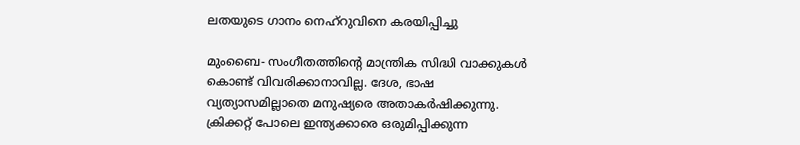ലതയുടെ ഗാനം നെഹ്‌റുവിനെ കരയിപ്പിച്ചു

മുംബൈ- സംഗീതത്തിന്റെ മാന്ത്രിക സിദ്ധി വാക്കുകള്‍ കൊണ്ട് വിവരിക്കാനാവില്ല. ദേശ, ഭാഷ വ്യത്യാസമില്ലാതെ മനുഷ്യരെ അതാകര്‍ഷിക്കുന്നു. ക്രിക്കറ്റ് പോലെ ഇന്ത്യക്കാരെ ഒരുമിപ്പിക്കുന്ന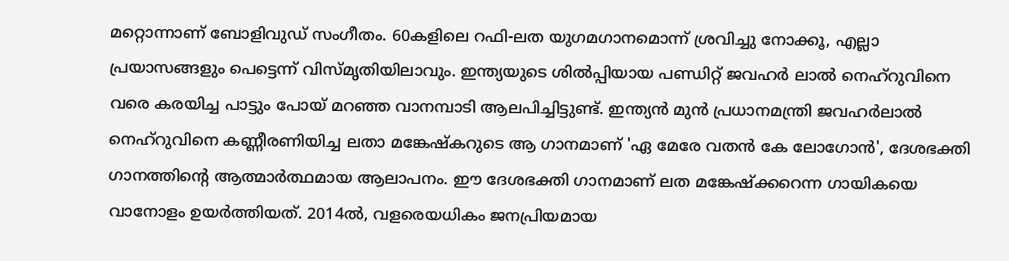മറ്റൊന്നാണ് ബോളിവുഡ് സംഗീതം. 60കളിലെ റഫി-ലത യുഗമഗാനമൊന്ന് ശ്രവിച്ചു നോക്കൂ, എല്ലാ പ്രയാസങ്ങളും പെട്ടെന്ന് വിസ്മൃതിയിലാവും. ഇന്ത്യയുടെ ശില്‍പ്പിയായ പണ്ഡിറ്റ് ജവഹര്‍ ലാല്‍ നെഹ്‌റുവിനെ വരെ കരയിച്ച പാട്ടും പോയ് മറഞ്ഞ വാനമ്പാടി ആലപിച്ചിട്ടുണ്ട്. ഇന്ത്യന്‍ മുന്‍ പ്രധാനമന്ത്രി ജവഹര്‍ലാല്‍ നെഹ്‌റുവിനെ കണ്ണീരണിയിച്ച ലതാ മങ്കേഷ്‌കറുടെ ആ ഗാനമാണ് 'ഏ മേരേ വതന്‍ കേ ലോഗോന്‍', ദേശഭക്തി ഗാനത്തിന്റെ ആത്മാര്‍ത്ഥമായ ആലാപനം. ഈ ദേശഭക്തി ഗാനമാണ് ലത മങ്കേഷ്‌ക്കറെന്ന ഗായികയെ വാനോളം ഉയര്‍ത്തിയത്. 2014ല്‍, വളരെയധികം ജനപ്രിയമായ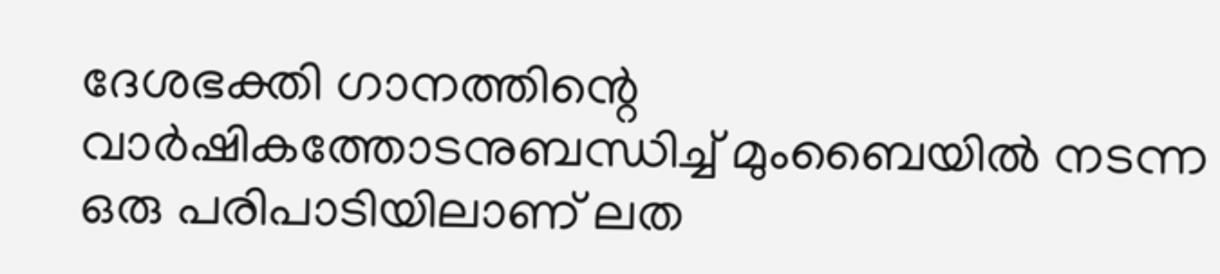ദേശഭക്തി ഗാനത്തിന്റെ വാര്‍ഷികത്തോടനുബന്ധിച്ച് മുംബൈയില്‍ നടന്ന ഒരു പരിപാടിയിലാണ് ലത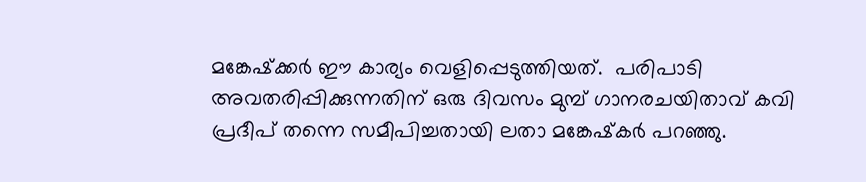മങ്കേഷ്‌ക്കര്‍ ഈ കാര്യം വെളിപ്പെടുത്തിയത്.  പരിപാടി അവതരിപ്പിക്കുന്നതിന് ഒരു ദിവസം മുമ്പ് ഗാനരചയിതാവ് കവി പ്രദീപ് തന്നെ സമീപിച്ചതായി ലതാ മങ്കേഷ്‌കര്‍ പറഞ്ഞു.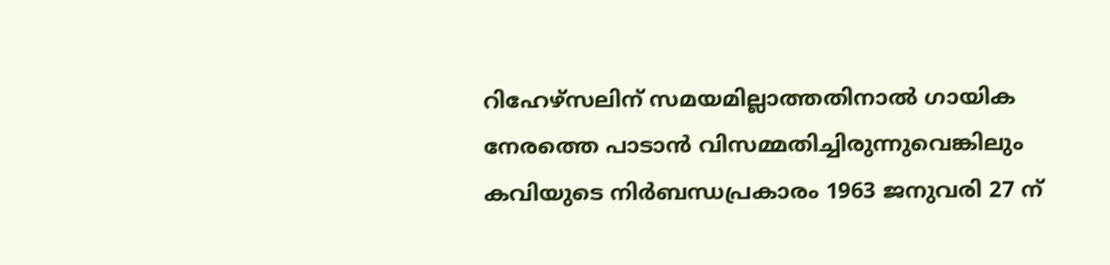റിഹേഴ്‌സലിന് സമയമില്ലാത്തതിനാല്‍ ഗായിക നേരത്തെ പാടാന്‍ വിസമ്മതിച്ചിരുന്നുവെങ്കിലും കവിയുടെ നിര്‍ബന്ധപ്രകാരം 1963 ജനുവരി 27 ന്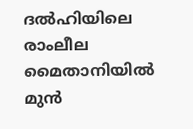ദല്‍ഹിയിലെ രാംലീല മൈതാനിയില്‍ മുന്‍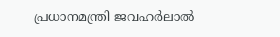പ്രധാനമന്ത്രി ജവഹര്‍ലാല്‍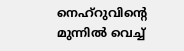നെഹ്‌റുവിന്റെ മുന്നില്‍ വെച്ച്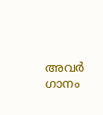അവര്‍ ഗാനം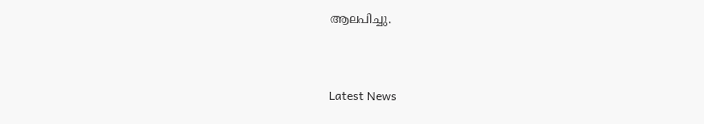ആലപിച്ചു.


Latest News